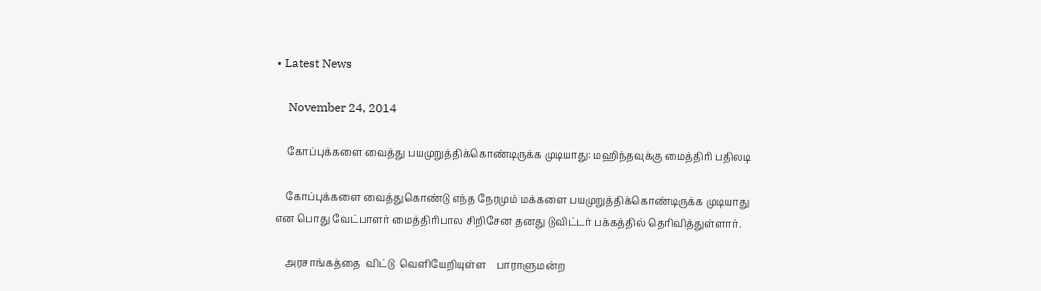• Latest News

    November 24, 2014

    கோப்புக்களை வைத்து பயமுறுத்திக்கொண்டிருக்க முடியாது: மஹிந்தவுக்கு மைத்திரி பதிலடி

    கோப்புக்களை வைத்துகொண்டு எந்த நேரமும் மக்களை பயமுறுத்திக்கொண்டிருக்க முடியாது என பொது வேட்பாளர் மைத்திரிபால சிறிசேன தனது டுவிட்டர் பக்கத்தில் தெரிவித்துள்ளார்.

    அரசாங்கத்தை  விட்டு  வெளியேறியுள்ள    பாராளுமன்ற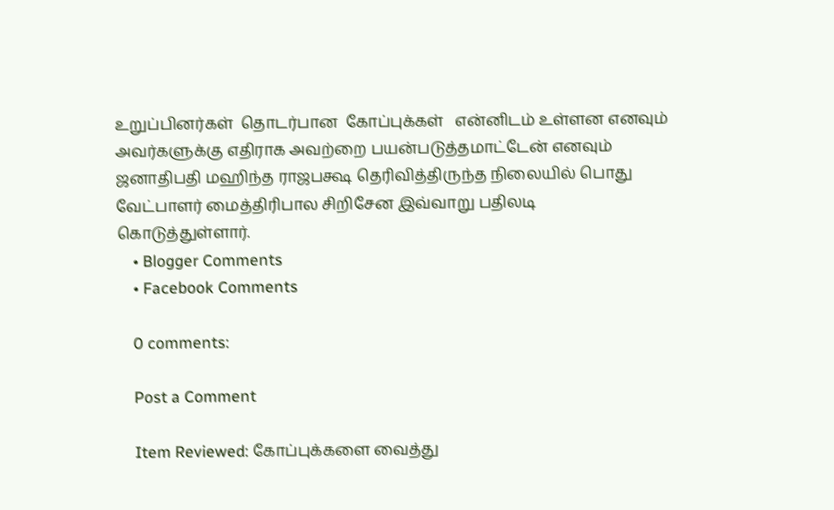உறுப்பினர்கள்  தொடர்பான  கோப்புக்கள்   என்னிடம் உள்ளன எனவும் அவர்களுக்கு எதிராக அவற்றை பயன்படுத்தமாட்டேன் எனவும் ஜனாதிபதி மஹிந்த ராஜபக்ஷ தெரிவித்திருந்த நிலையில் பொது வேட்பாளர் மைத்திரிபால சிறிசேன இவ்வாறு பதிலடி கொடுத்துள்ளார்.
    • Blogger Comments
    • Facebook Comments

    0 comments:

    Post a Comment

    Item Reviewed: கோப்புக்களை வைத்து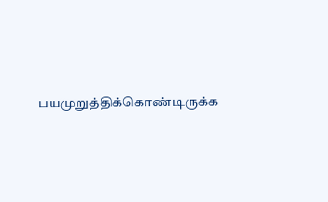பயமுறுத்திக்கொண்டிருக்க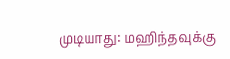முடியாது: மஹிந்தவுக்கு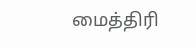மைத்திரி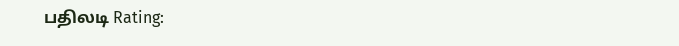பதிலடி Rating: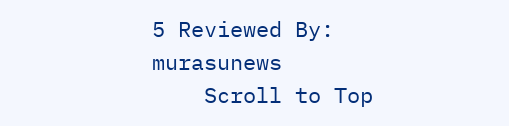5 Reviewed By: murasunews
    Scroll to Top